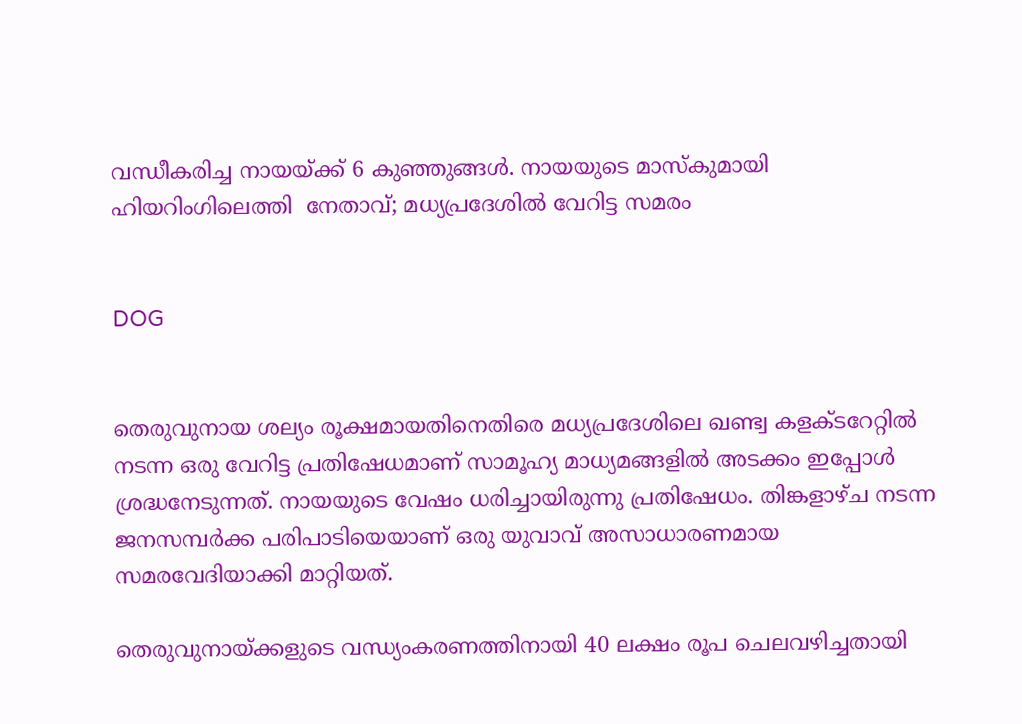വന്ധീകരിച്ച നായയ്ക്ക് 6 കുഞ്ഞുങ്ങള്‍. നായയുടെ മാസ്‌കുമായി ഹിയറിംഗിലെത്തി  നേതാവ്; മധ്യപ്രദേശില്‍ വേറിട്ട സമരം


DOG


തെരുവുനായ ശല്യം രൂക്ഷമായതിനെതിരെ മധ്യപ്രദേശിലെ ഖണ്ട്വ കളക്ടറേറ്റില്‍ നടന്ന ഒരു വേറിട്ട പ്രതിഷേധമാണ് സാമൂഹ്യ മാധ്യമങ്ങളില്‍ അടക്കം ഇപ്പോള്‍ ശ്രദ്ധനേടുന്നത്. നായയുടെ വേഷം ധരിച്ചായിരുന്നു പ്രതിഷേധം. തിങ്കളാഴ്ച നടന്ന ജനസമ്പര്‍ക്ക പരിപാടിയെയാണ് ഒരു യുവാവ് അസാധാരണമായ സമരവേദിയാക്കി മാറ്റിയത്.

തെരുവുനായ്ക്കളുടെ വന്ധ്യംകരണത്തിനായി 40 ലക്ഷം രൂപ ചെലവഴിച്ചതായി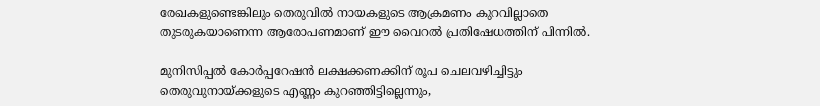രേഖകളുണ്ടെങ്കിലും തെരുവില്‍ നായകളുടെ ആക്രമണം കുറവില്ലാതെ തുടരുകയാണെന്ന ആരോപണമാണ് ഈ വൈറല്‍ പ്രതിഷേധത്തിന് പിന്നില്‍.

മുനിസിപ്പല്‍ കോര്‍പ്പറേഷന്‍ ലക്ഷക്കണക്കിന് രൂപ ചെലവഴിച്ചിട്ടും തെരുവുനായ്ക്കളുടെ എണ്ണം കുറഞ്ഞിട്ടില്ലെന്നും,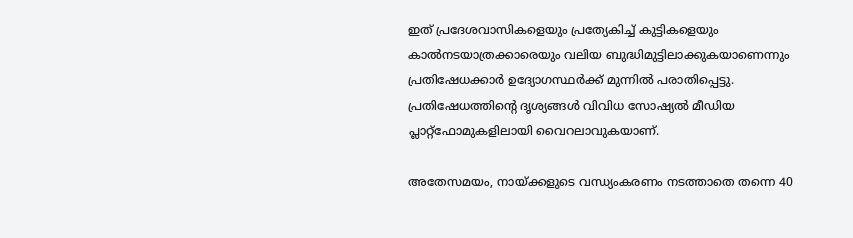ഇത് പ്രദേശവാസികളെയും പ്രത്യേകിച്ച് കുട്ടികളെയും കാല്‍നടയാത്രക്കാരെയും വലിയ ബുദ്ധിമുട്ടിലാക്കുകയാണെന്നും പ്രതിഷേധക്കാര്‍ ഉദ്യോഗസ്ഥര്‍ക്ക് മുന്നില്‍ പരാതിപ്പെട്ടു. പ്രതിഷേധത്തിന്റെ ദൃശ്യങ്ങള്‍ വിവിധ സോഷ്യല്‍ മീഡിയ പ്ലാറ്റ്‌ഫോമുകളിലായി വൈറലാവുകയാണ്.

അതേസമയം, നായ്ക്കളുടെ വന്ധ്യംകരണം നടത്താതെ തന്നെ 40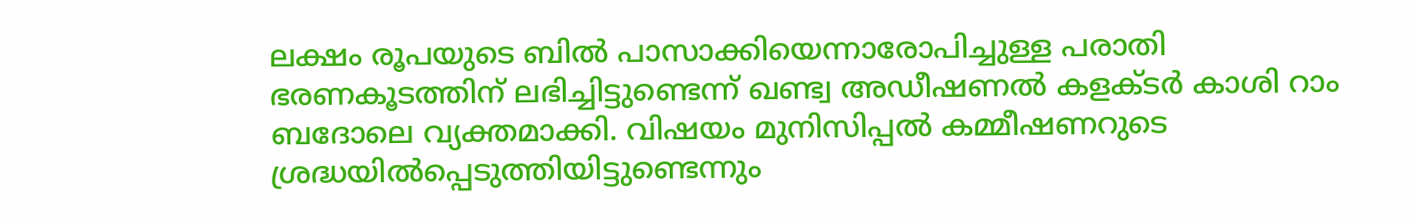ലക്ഷം രൂപയുടെ ബില്‍ പാസാക്കിയെന്നാരോപിച്ചുള്ള പരാതി ഭരണകൂടത്തിന് ലഭിച്ചിട്ടുണ്ടെന്ന് ഖണ്ട്വ അഡീഷണല്‍ കളക്ടര്‍ കാശി റാം ബദോലെ വ്യക്തമാക്കി. വിഷയം മുനിസിപ്പല്‍ കമ്മീഷണറുടെ ശ്രദ്ധയില്‍പ്പെടുത്തിയിട്ടുണ്ടെന്നും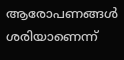ആരോപണങ്ങള്‍ ശരിയാണെന്ന്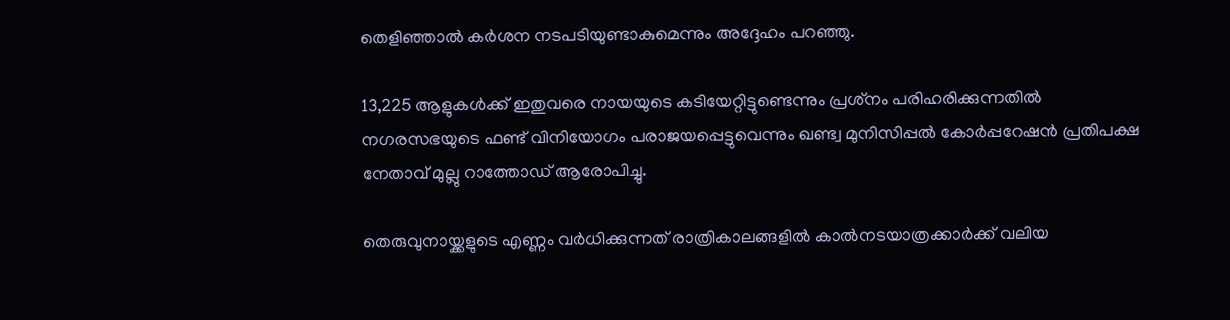തെളിഞ്ഞാല്‍ കര്‍ശന നടപടിയുണ്ടാകുമെന്നും അദ്ദേഹം പറഞ്ഞു.

13,225 ആളുകള്‍ക്ക് ഇതുവരെ നായയുടെ കടിയേറ്റിട്ടുണ്ടെന്നും പ്രശ്‌നം പരിഹരിക്കുന്നതില്‍ നഗരസഭയുടെ ഫണ്ട് വിനിയോഗം പരാജയപ്പെട്ടുവെന്നും ഖണ്ട്വ മുനിസിപ്പല്‍ കോര്‍പ്പറേഷന്‍ പ്രതിപക്ഷ നേതാവ് മുല്ലു റാത്തോഡ് ആരോപിച്ചു.

തെരുവുനായ്ക്കളുടെ എണ്ണം വര്‍ധിക്കുന്നത് രാത്രികാലങ്ങളില്‍ കാല്‍നടയാത്രക്കാര്‍ക്ക് വലിയ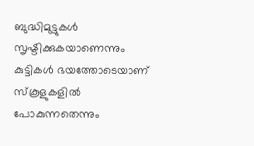ബുദ്ധിമുട്ടുകള്‍ സൃഷ്ടിക്കുകയാണെന്നും കുട്ടികള്‍ ഭയത്തോടെയാണ് സ്‌കൂളുകളില്‍ പോകുന്നതെന്നും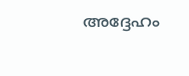അദ്ദേഹം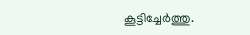കൂട്ടിച്ചേര്‍ത്തു.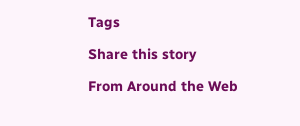Tags

Share this story

From Around the Web